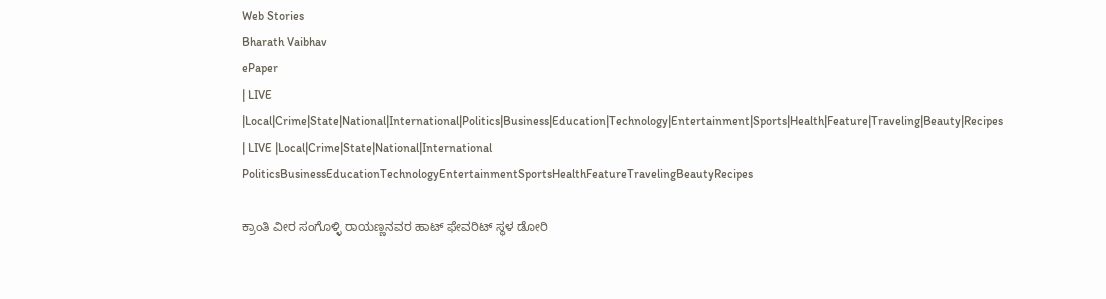Web Stories
Bharath Vaibhav
ePaper
| LIVE |Local|Crime|State|National|International|Politics|Business|Education|Technology|Entertainment|Sports|Health|Feature|Traveling|Beauty|Recipes
| LIVE |Local|Crime|State|National|International
PoliticsBusinessEducationTechnologyEntertainmentSportsHealthFeatureTravelingBeautyRecipes

ಕ್ರಾಂತಿ ವೀರ ಸಂಗೊಳ್ಳಿ ರಾಯಣ್ಣನವರ ಹಾಟ್ ಫೇವರಿಟ್ ಸ್ಥಳ ಡೋರಿ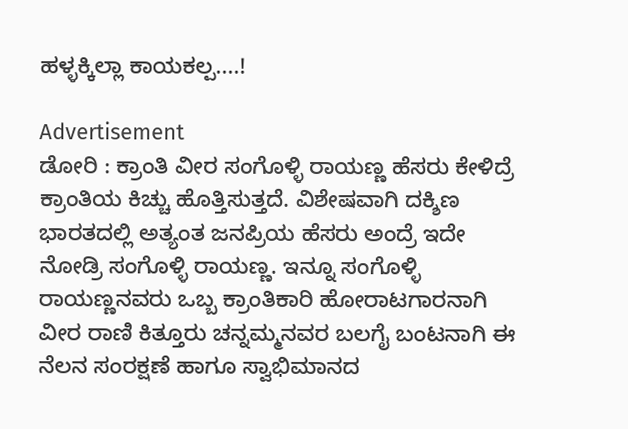ಹಳ್ಳಕ್ಕಿಲ್ಲಾ ಕಾಯಕಲ್ಪ....!

Advertisement
ಡೋರಿ : ಕ್ರಾಂತಿ ವೀರ ಸಂಗೊಳ್ಳಿ ರಾಯಣ್ಣ ಹೆಸರು ಕೇಳಿದ್ರೆ ಕ್ರಾಂತಿಯ ಕಿಚ್ಚು ಹೊತ್ತಿಸುತ್ತದೆ. ವಿಶೇಷವಾಗಿ ದಕ್ಶಿಣ ಭಾರತದಲ್ಲಿ ಅತ್ಯಂತ ಜನಪ್ರಿಯ ಹೆಸರು ಅಂದ್ರೆ ಇದೇ ನೋಡ್ರಿ ಸಂಗೊಳ್ಳಿ ರಾಯಣ್ಣ. ಇನ್ನೂ ಸಂಗೊಳ್ಳಿ ರಾಯಣ್ಣನವರು ಒಬ್ಬ ಕ್ರಾಂತಿಕಾರಿ ಹೋರಾಟಗಾರನಾಗಿ ವೀರ ರಾಣಿ ಕಿತ್ತೂರು ಚನ್ನಮ್ಮನವರ ಬಲಗೈ ಬಂಟನಾಗಿ ಈ ನೆಲನ ಸಂರಕ್ಷಣೆ ಹಾಗೂ ಸ್ವಾಭಿಮಾನದ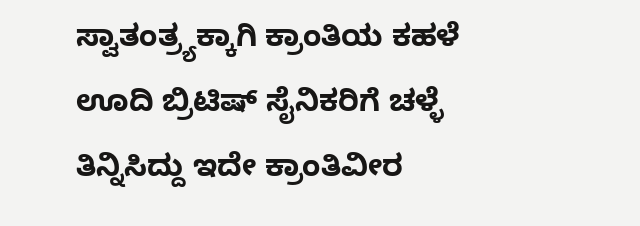ಸ್ವಾತಂತ್ರ್ಯಕ್ಕಾಗಿ ಕ್ರಾಂತಿಯ ಕಹಳೆ ಊದಿ ಬ್ರಿಟಿಷ್ ಸೈನಿಕರಿಗೆ ಚಳ್ಳೆ ತಿನ್ನಿಸಿದ್ದು ಇದೇ ಕ್ರಾಂತಿವೀರ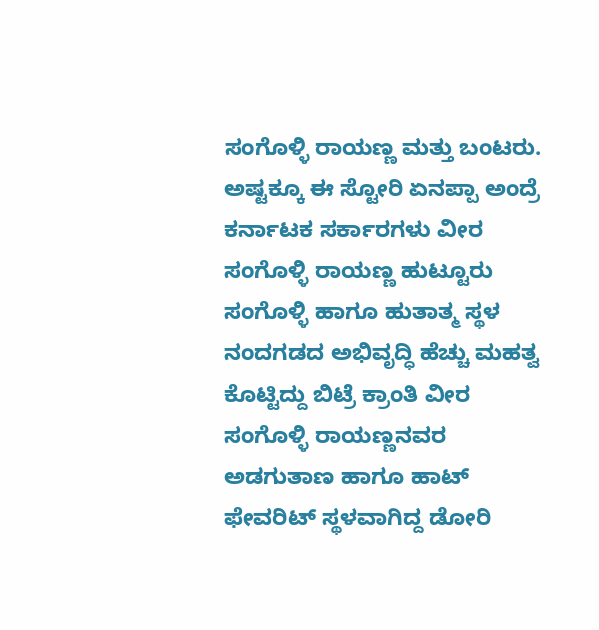ಸಂಗೊಳ್ಳಿ ರಾಯಣ್ಣ ಮತ್ತು ಬಂಟರು. ಅಷ್ಟಕ್ಕೂ ಈ ಸ್ಟೋರಿ ಏನಪ್ಪಾ ಅಂದ್ರೆ ಕರ್ನಾಟಕ ಸರ್ಕಾರಗಳು ವೀರ ಸಂಗೊಳ್ಳಿ ರಾಯಣ್ಣ ಹುಟ್ಟೂರು ಸಂಗೊಳ್ಳಿ ಹಾಗೂ ಹುತಾತ್ಮ ಸ್ಥಳ ನಂದಗಡದ ಅಭಿವೃದ್ಧಿ ಹೆಚ್ಚು ಮಹತ್ವ ಕೊಟ್ಟಿದ್ದು ಬಿಟ್ರೆ ಕ್ರಾಂತಿ ವೀರ ಸಂಗೊಳ್ಳಿ ರಾಯಣ್ಣನವರ ಅಡಗುತಾಣ ಹಾಗೂ ಹಾಟ್ ಫೇವರಿಟ್ ಸ್ಥಳವಾಗಿದ್ದ ಡೋರಿ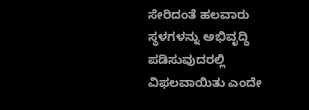ಸೇರಿದಂತೆ ಹಲವಾರು ಸ್ಥಳಗಳನ್ನು ಅಭಿವೃದ್ಧಿ ಪಡಿಸುವುದರಲ್ಲಿ ವಿಫಲವಾಯಿತು ಎಂದೇ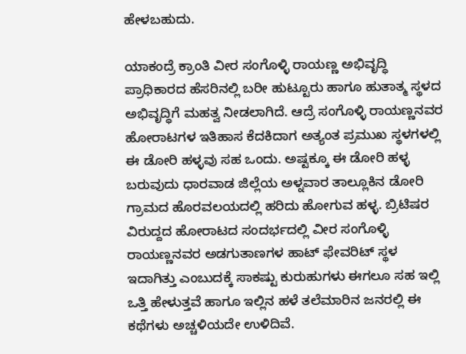ಹೇಳಬಹುದು.

ಯಾಕಂದ್ರೆ ಕ್ರಾಂತಿ ವೀರ ಸಂಗೊಳ್ಳಿ ರಾಯಣ್ಣ ಅಭಿವೃದ್ಧಿ ಪ್ರಾಧಿಕಾರದ ಹೆಸರಿನಲ್ಲಿ ಬರೀ ಹುಟ್ಟೂರು ಹಾಗೂ ಹುತಾತ್ಮ ಸ್ಥಳದ ಅಭಿವೃದ್ಧಿಗೆ ಮಹತ್ವ ನೀಡಲಾಗಿದೆ. ಆದ್ರೆ ಸಂಗೊಳ್ಳಿ ರಾಯಣ್ಣನವರ ಹೋರಾಟಗಳ ಇತಿಹಾಸ ಕೆದಕಿದಾಗ ಅತ್ಯಂತ ಪ್ರಮುಖ ಸ್ಥಳಗಳಲ್ಲಿ ಈ ಡೋರಿ ಹಳ್ಳವು ಸಹ ಒಂದು. ಅಷ್ಟಕ್ಕೂ ಈ ಡೋರಿ ಹಳ್ಳ ಬರುವುದು ಧಾರವಾಡ ಜಿಲ್ಲೆಯ ಅಳ್ನವಾರ ತಾಲ್ಲೂಕಿನ ಡೋರಿ ಗ್ರಾಮದ ಹೊರವಲಯದಲ್ಲಿ ಹರಿದು ಹೋಗುವ ಹಳ್ಳ. ಬ್ರಿಟಿಷರ ವಿರುದ್ದದ ಹೋರಾಟದ ಸಂದರ್ಭದಲ್ಲಿ ವೀರ ಸಂಗೊಳ್ಳಿ ರಾಯಣ್ಣನವರ ಅಡಗುತಾಣಗಳ ಹಾಟ್ ಫೇವರಿಟ್ ಸ್ಥಳ ಇದಾಗಿತ್ತು ಎಂಬುದಕ್ಕೆ ಸಾಕಷ್ಟು ಕುರುಹುಗಳು ಈಗಲೂ ಸಹ ಇಲ್ಲಿ ಒತ್ತಿ ಹೇಳುತ್ತವೆ ಹಾಗೂ ಇಲ್ಲಿನ ಹಳೆ ತಲೆಮಾರಿನ ಜನರಲ್ಲಿ ಈ ಕಥೆಗಳು ಅಚ್ಚಳಿಯದೇ ಉಳಿದಿವೆ.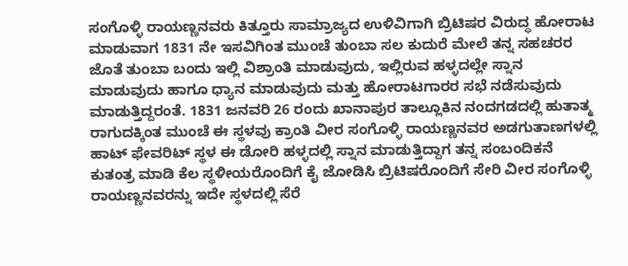ಸಂಗೊಳ್ಳಿ ರಾಯಣ್ಣನವರು ಕಿತ್ತೂರು ಸಾಮ್ರಾಜ್ಯದ ಉಳಿವಿಗಾಗಿ ಬ್ರಿಟಿಷರ ವಿರುದ್ಧ ಹೋರಾಟ ಮಾಡುವಾಗ 1831 ನೇ ಇಸವಿಗಿಂತ ಮುಂಚೆ ತುಂಬಾ ಸಲ ಕುದುರೆ ಮೇಲೆ ತನ್ನ ಸಹಚರರ ಜೊತೆ ತುಂಬಾ ಬಂದು ಇಲ್ಲಿ ವಿಶ್ರಾಂತಿ ಮಾಡುವುದು, ಇಲ್ಲಿರುವ ಹಳ್ಳದಲ್ಲೇ ಸ್ನಾನ ಮಾಡುವುದು ಹಾಗೂ ಧ್ಯಾನ ಮಾಡುವುದು ಮತ್ತು ಹೋರಾಟಗಾರರ ಸಭೆ ನಡೆಸುವುದು ಮಾಡುತ್ತಿದ್ದರಂತೆ. 1831 ಜನವರಿ 26 ರಂದು ಖಾನಾಪುರ ತಾಲ್ಲೂಕಿನ ನಂದಗಡದಲ್ಲಿ ಹುತಾತ್ಮ ರಾಗುದಕ್ಕಿಂತ ಮುಂಚೆ ಈ ಸ್ಥಳವು ಕ್ರಾಂತಿ ವೀರ ಸಂಗೊಳ್ಳಿ ರಾಯಣ್ಣನವರ ಅಡಗುತಾಣಗಳಲ್ಲಿ ಹಾಟ್ ಫೇವರಿಟ್ ಸ್ಥಳ ಈ ಡೋರಿ ಹಳ್ಳದಲ್ಲಿ ಸ್ನಾನ ಮಾಡುತ್ತಿದ್ದಾಗ ತನ್ನ ಸಂಬಂದಿಕನೆ ಕುತಂತ್ರ ಮಾಡಿ ಕೆಲ ಸ್ಥಳೀಯರೊಂದಿಗೆ ಕೈ ಜೋಡಿಸಿ ಬ್ರಿಟಿಷರೊಂದಿಗೆ ಸೇರಿ ವೀರ ಸಂಗೊಳ್ಳಿ ರಾಯಣ್ಣನವರನ್ನು ಇದೇ ಸ್ಥಳದಲ್ಲಿ ಸೆರೆ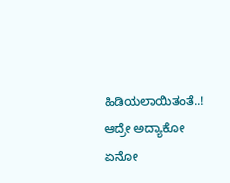ಹಿಡಿಯಲಾಯಿತಂತೆ..! ಆದ್ರೇ ಅದ್ಯಾಕೋ ಏನೋ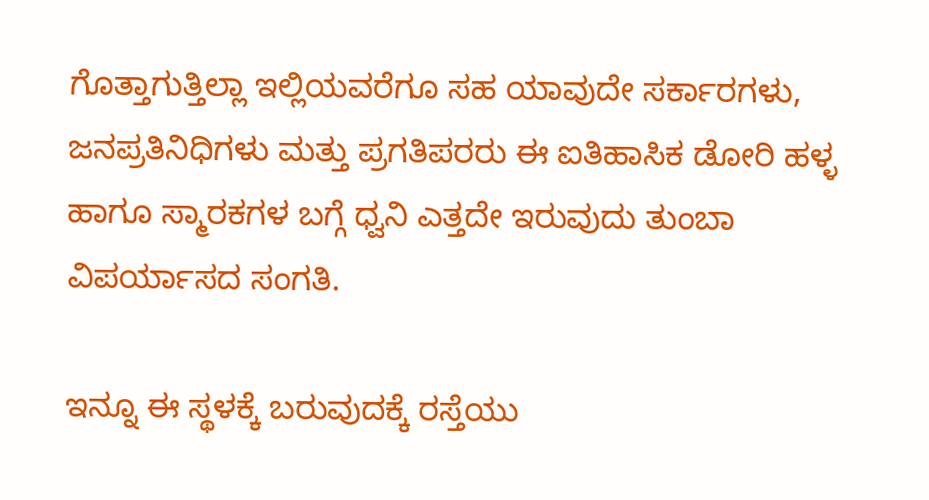ಗೊತ್ತಾಗುತ್ತಿಲ್ಲಾ ಇಲ್ಲಿಯವರೆಗೂ ಸಹ ಯಾವುದೇ ಸರ್ಕಾರಗಳು, ಜನಪ್ರತಿನಿಧಿಗಳು ಮತ್ತು ಪ್ರಗತಿಪರರು ಈ ಐತಿಹಾಸಿಕ ಡೋರಿ ಹಳ್ಳ ಹಾಗೂ ಸ್ಮಾರಕಗಳ ಬಗ್ಗೆ ಧ್ವನಿ ಎತ್ತದೇ ಇರುವುದು ತುಂಬಾ ವಿಪರ್ಯಾಸದ ಸಂಗತಿ.

ಇನ್ನೂ ಈ ಸ್ಥಳಕ್ಕೆ ಬರುವುದಕ್ಕೆ ರಸ್ತೆಯು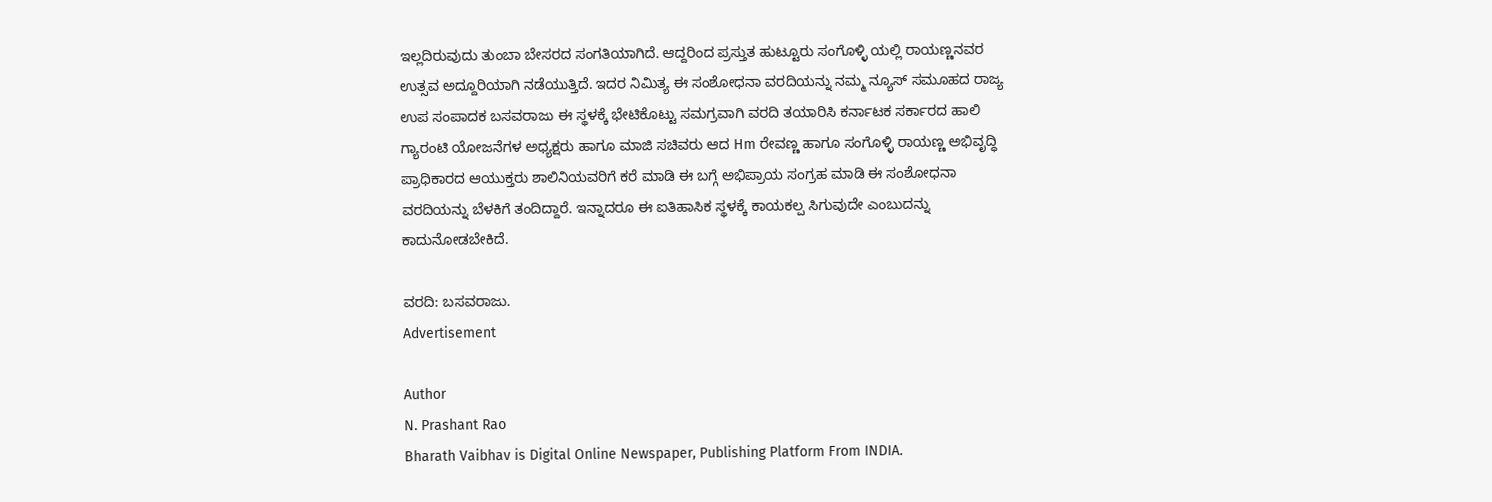ಇಲ್ಲದಿರುವುದು ತುಂಬಾ ಬೇಸರದ ಸಂಗತಿಯಾಗಿದೆ. ಆದ್ದರಿಂದ ಪ್ರಸ್ತುತ ಹುಟ್ಟೂರು ಸಂಗೊಳ್ಳಿ ಯಲ್ಲಿ ರಾಯಣ್ಣನವರ ಉತ್ಸವ ಅದ್ದೂರಿಯಾಗಿ ನಡೆಯುತ್ತಿದೆ. ಇದರ ನಿಮಿತ್ಯ ಈ ಸಂಶೋಧನಾ ವರದಿಯನ್ನು ನಮ್ಮ ನ್ಯೂಸ್ ಸಮೂಹದ ರಾಜ್ಯ ಉಪ ಸಂಪಾದಕ ಬಸವರಾಜು ಈ ಸ್ಥಳಕ್ಕೆ ಭೇಟಿಕೊಟ್ಟು ಸಮಗ್ರವಾಗಿ ವರದಿ ತಯಾರಿಸಿ ಕರ್ನಾಟಕ ಸರ್ಕಾರದ ಹಾಲಿ ಗ್ಯಾರಂಟಿ ಯೋಜನೆಗಳ ಅಧ್ಯಕ್ಷರು ಹಾಗೂ ಮಾಜಿ ಸಚಿವರು ಆದ Hm ರೇವಣ್ಣ ಹಾಗೂ ಸಂಗೊಳ್ಳಿ ರಾಯಣ್ಣ ಅಭಿವೃದ್ಧಿ ಪ್ರಾಧಿಕಾರದ ಆಯುಕ್ತರು ಶಾಲಿನಿಯವರಿಗೆ ಕರೆ ಮಾಡಿ ಈ ಬಗ್ಗೆ ಅಭಿಪ್ರಾಯ ಸಂಗ್ರಹ ಮಾಡಿ ಈ ಸಂಶೋಧನಾ ವರದಿಯನ್ನು ಬೆಳಕಿಗೆ ತಂದಿದ್ದಾರೆ. ಇನ್ನಾದರೂ ಈ ಐತಿಹಾಸಿಕ ಸ್ಥಳಕ್ಕೆ ಕಾಯಕಲ್ಪ ಸಿಗುವುದೇ ಎಂಬುದನ್ನು ಕಾದುನೋಡಬೇಕಿದೆ.

ವರದಿ: ಬಸವರಾಜು.
Advertisement

Author
N. Prashant Rao
Bharath Vaibhav is Digital Online Newspaper, Publishing Platform From INDIA.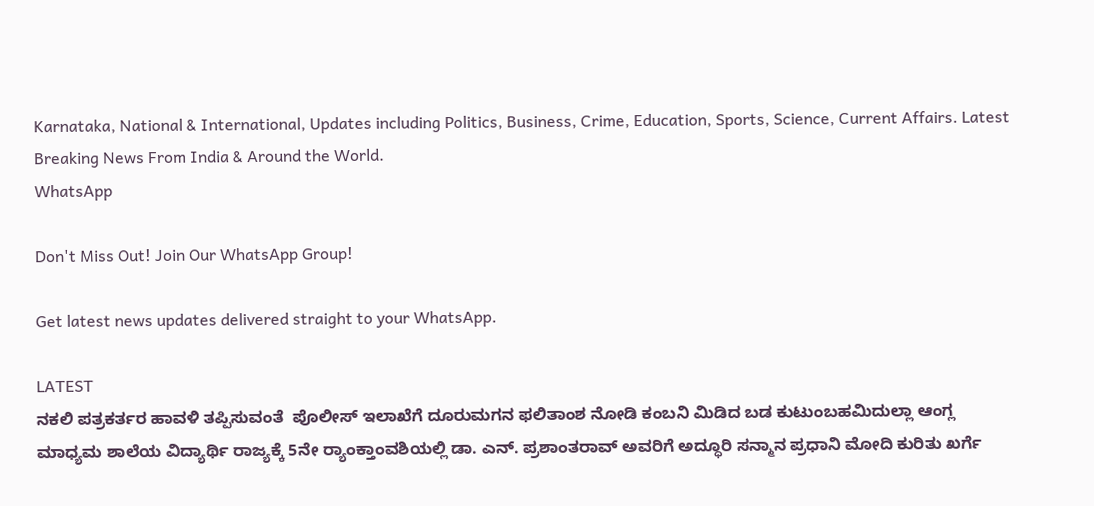Karnataka, National & International, Updates including Politics, Business, Crime, Education, Sports, Science, Current Affairs. Latest Breaking News From India & Around the World.
WhatsApp

Don't Miss Out! Join Our WhatsApp Group!

Get latest news updates delivered straight to your WhatsApp.

LATEST
ನಕಲಿ ಪತ್ರಕರ್ತರ ಹಾವಳಿ ತಪ್ಪಿಸುವಂತೆ  ಪೊಲೀಸ್ ಇಲಾಖೆಗೆ ದೂರುಮಗನ ಫಲಿತಾಂಶ ನೋಡಿ ಕಂಬನಿ ಮಿಡಿದ ಬಡ ಕುಟುಂಬಹಮಿದುಲ್ಲಾ ಆಂಗ್ಲ ಮಾಧ್ಯಮ ಶಾಲೆಯ ವಿದ್ಯಾರ್ಥಿ ರಾಜ್ಯಕ್ಕೆ 5ನೇ ರ್‍ಯಾಂಕ್ತಾಂವಶಿಯಲ್ಲಿ ಡಾ. ಎನ್. ಪ್ರಶಾಂತರಾವ್ ಅವರಿಗೆ ಅದ್ಧೂರಿ ಸನ್ಮಾನ ಪ್ರಧಾನಿ ಮೋದಿ ಕುರಿತು ಖರ್ಗೆ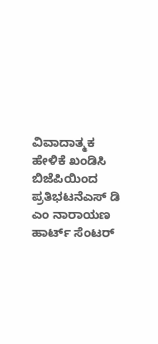ವಿವಾದಾತ್ಮಕ ಹೇಳಿಕೆ ಖಂಡಿಸಿ ಬಿಜೆಪಿಯಿಂದ ಪ್ರತಿಭಟನೆಎಸ್ ಡಿ ಎಂ ನಾರಾಯಣ ಹಾರ್ಟ್ ಸೆಂಟರ್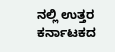ನಲ್ಲಿ ಉತ್ತರ ಕರ್ನಾಟಕದ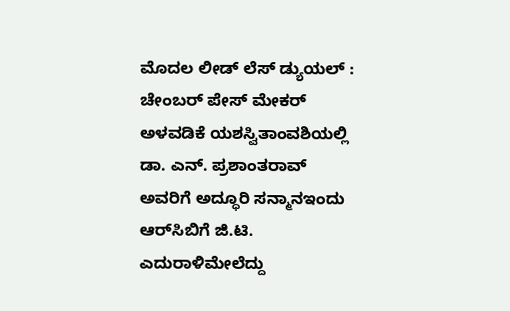ಮೊದಲ ಲೀಡ್ ಲೆಸ್ ಡ್ಯುಯಲ್ : ಚೇಂಬರ್ ಪೇಸ್ ಮೇಕರ್ ಅಳವಡಿಕೆ ಯಶಸ್ವಿತಾಂವಶಿಯಲ್ಲಿ ಡಾ. ಎನ್. ಪ್ರಶಾಂತರಾವ್ ಅವರಿಗೆ ಅದ್ಧೂರಿ ಸನ್ಮಾನಇಂದು ಆರ್‌ಸಿಬಿಗೆ ಜಿ.ಟಿ. ಎದುರಾಳಿಮೇಲೆದ್ದು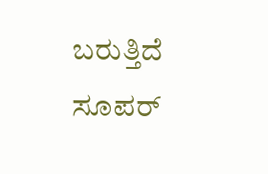ಬರುತ್ತಿದೆ ಸೂಪರ್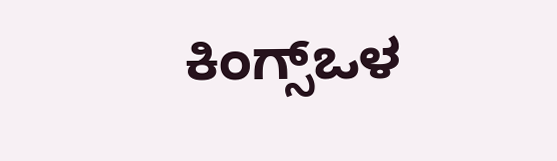ಕಿಂಗ್ಸ್ಒಳ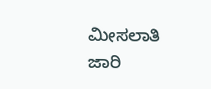ಮೀಸಲಾತಿ ಜಾರಿ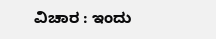ವಿಚಾರ : ಇಂದು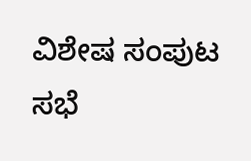ವಿಶೇಷ ಸಂಪುಟ ಸಭೆ